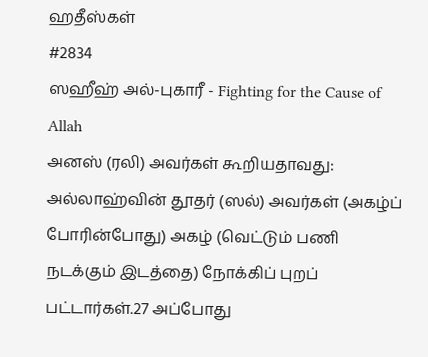ஹதீஸ்கள்
#2834
ஸஹீஹ் அல்-புகாரீ - Fighting for the Cause of Allah
அனஸ் (ரலி) அவர்கள் கூறியதாவது: அல்லாஹ்வின் தூதர் (ஸல்) அவர்கள் (அகழ்ப் போரின்போது) அகழ் (வெட்டும் பணி நடக்கும் இடத்தை) நோக்கிப் புறப் பட்டார்கள்.27 அப்போது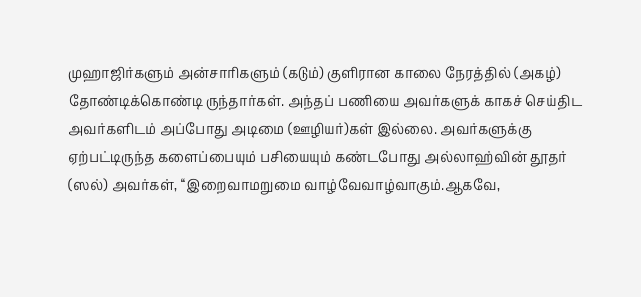முஹாஜிர்களும் அன்சாரிகளும் (கடும்) குளிரான காலை நேரத்தில் (அகழ்) தோண்டிக்கொண்டி ருந்தார்கள். அந்தப் பணியை அவர்களுக் காகச் செய்திட அவர்களிடம் அப்போது அடிமை (ஊழியர்)கள் இல்லை. அவர்களுக்கு ஏற்பட்டிருந்த களைப்பையும் பசியையும் கண்டபோது அல்லாஹ்வின் தூதர் (ஸல்) அவர்கள், ‘‘இறைவாமறுமை வாழ்வேவாழ்வாகும்.ஆகவே,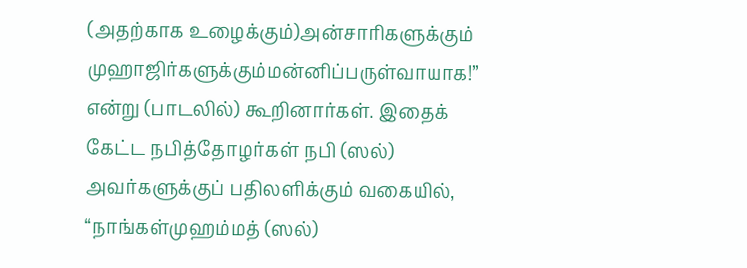(அதற்காக உழைக்கும்)அன்சாரிகளுக்கும் முஹாஜிர்களுக்கும்மன்னிப்பருள்வாயாக!” என்று (பாடலில்) கூறினார்கள். இதைக் கேட்ட நபித்தோழர்கள் நபி (ஸல்) அவர்களுக்குப் பதிலளிக்கும் வகையில், ‘‘நாங்கள்முஹம்மத் (ஸல்)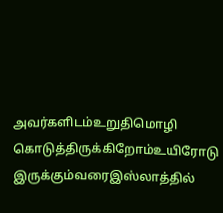அவர்களிடம்உறுதிமொழி கொடுத்திருக்கிறோம்உயிரோடு இருக்கும்வரைஇஸ்லாத்தில்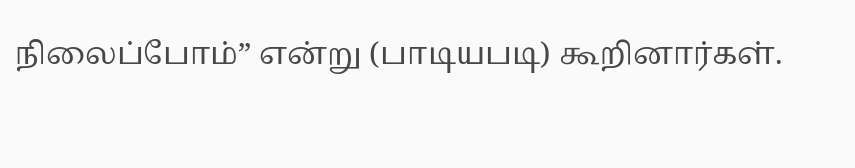நிலைப்போம்” என்று (பாடியபடி) கூறினார்கள்.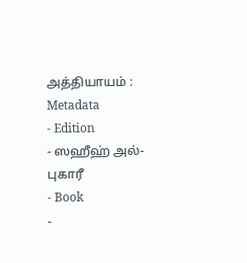அத்தியாயம் :
Metadata
- Edition
- ஸஹீஹ் அல்-புகாரீ
- Book
-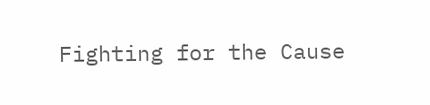Fighting for the Cause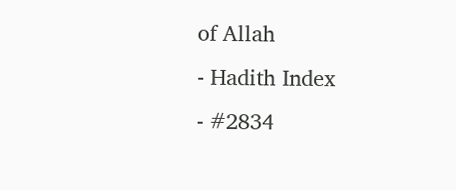of Allah
- Hadith Index
- #2834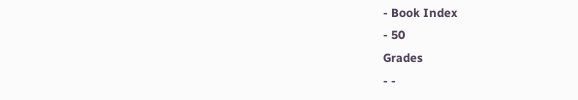- Book Index
- 50
Grades
- -